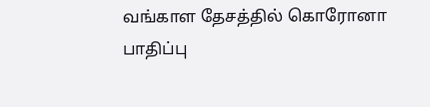வங்காள தேசத்தில் கொரோனா பாதிப்பு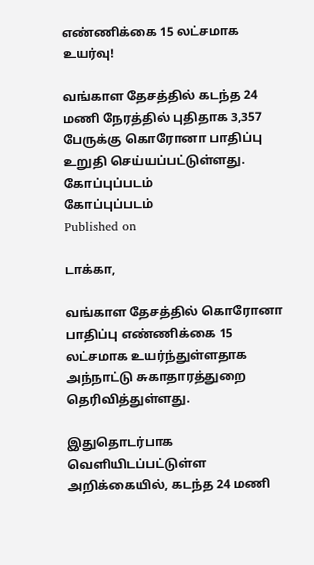எண்ணிக்கை 15 லட்சமாக உயர்வு!

வங்காள தேசத்தில் கடந்த 24 மணி நேரத்தில் புதிதாக 3,357 பேருக்கு கொரோனா பாதிப்பு உறுதி செய்யப்பட்டுள்ளது.
கோப்புப்படம்
கோப்புப்படம்
Published on

டாக்கா,

வங்காள தேசத்தில் கொரோனா பாதிப்பு எண்ணிக்கை 15 லட்சமாக உயர்ந்துள்ளதாக அந்நாட்டு சுகாதாரத்துறை தெரிவித்துள்ளது.

இதுதொடர்பாக வெளியிடப்பட்டுள்ள அறிக்கையில், கடந்த 24 மணி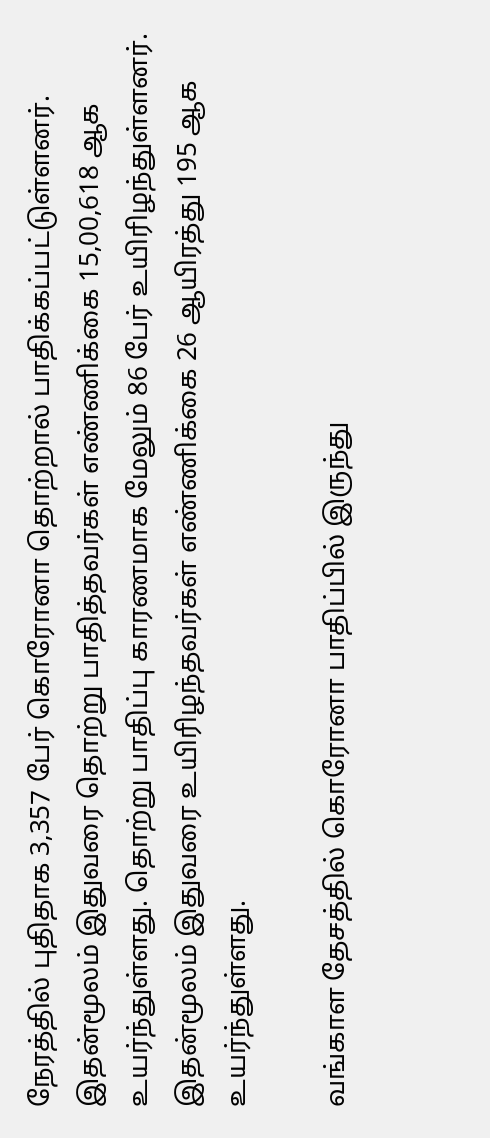நேரத்தில் புதிதாக 3,357 பேர் கொரோனா தொற்றால் பாதிக்கப்பட்டுள்ளனர். இதன்மூலம் இதுவரை தொற்று பாதித்தவர்கள் எண்ணிக்கை 15,00,618 ஆக உயர்ந்துள்ளது. தொற்று பாதிப்பு காரணமாக மேலும் 86 பேர் உயிரிழந்துள்ளனர். இதன்மூலம் இதுவரை உயிரிழந்தவர்கள் எண்ணிக்கை 26 ஆயிரத்து 195 ஆக உயர்ந்துள்ளது.

வங்காள தேசத்தில் கொரோனா பாதிப்பில் இருந்து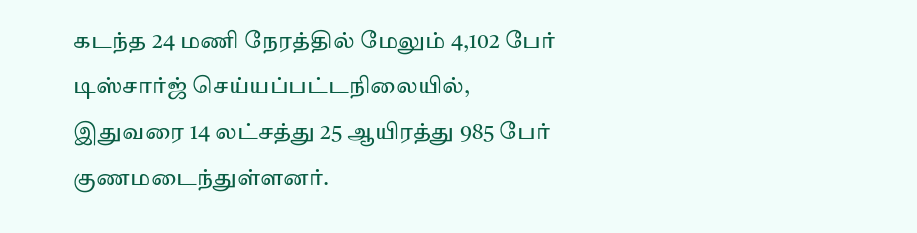கடந்த 24 மணி நேரத்தில் மேலும் 4,102 பேர் டிஸ்சார்ஜ் செய்யப்பட்டநிலையில், இதுவரை 14 லட்சத்து 25 ஆயிரத்து 985 பேர் குணமடைந்துள்ளனர்.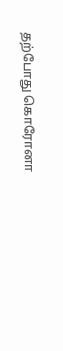தற்போது கொரோனா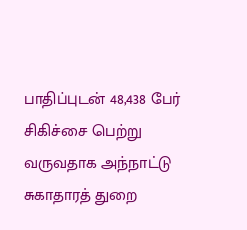பாதிப்புடன் 48,438 பேர் சிகிச்சை பெற்று வருவதாக அந்நாட்டு சுகாதாரத் துறை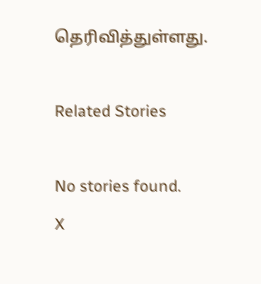தெரிவித்துள்ளது.

Related Stories

No stories found.
X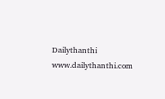Dailythanthi
www.dailythanthi.com